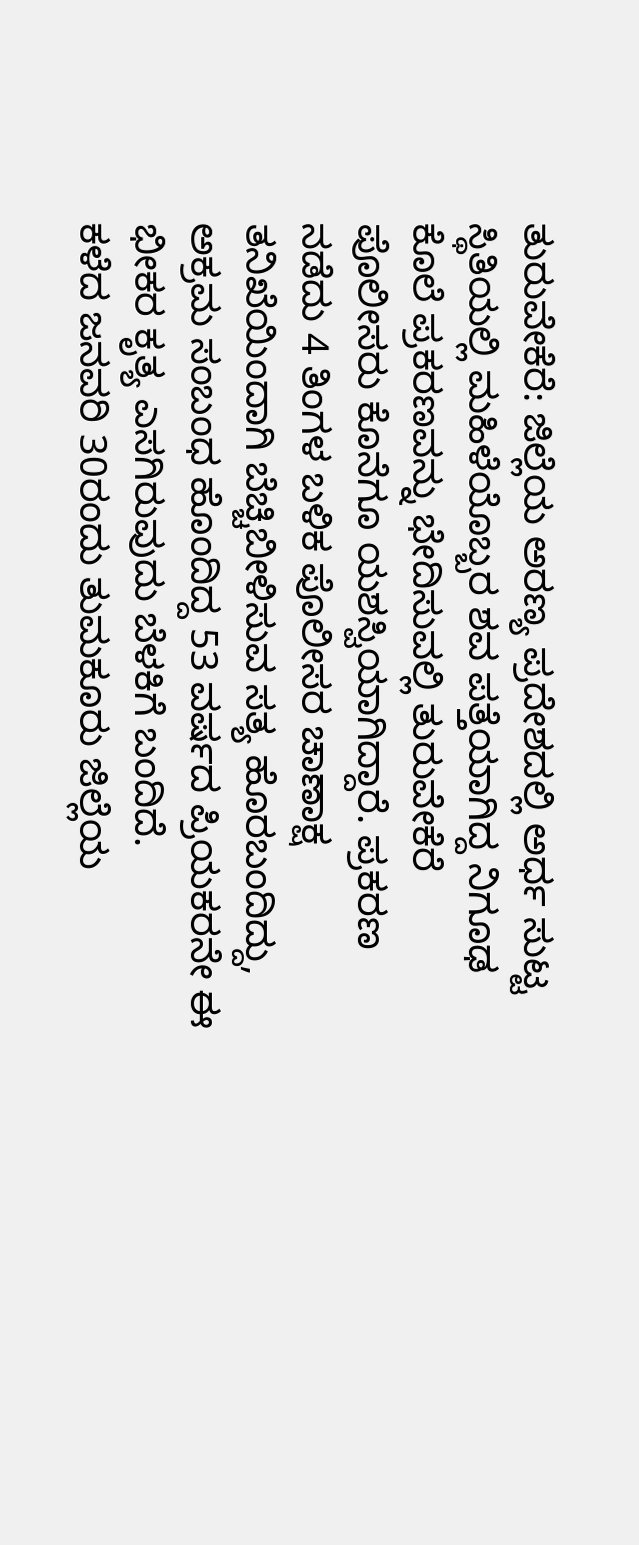ತುರುವೇಕೆರೆ: ಜಿಲ್ಲೆಯ ಅರಣ್ಯ ಪ್ರದೇಶದಲ್ಲಿ ಅರ್ಧ ಸುಟ್ಟ ಸ್ಥಿತಿಯಲ್ಲಿ ಮಹಿಳೆಯೊಬ್ಬರ ಶವ ಪತ್ತೆಯಾಗಿದ್ದ ನಿಗೂಢ ಕೊಲೆ ಪ್ರಕರಣವನ್ನು ಭೇದಿಸುವಲ್ಲಿ ತುರುವೇಕೆರೆ ಪೊಲೀಸರು ಕೊನೆಗೂ ಯಶಸ್ವಿಯಾಗಿದ್ದಾರೆ. ಪ್ರಕರಣ ನಡೆದು 4 ತಿಂಗಳ ಬಳಿಕ ಪೊಲೀಸರ ಚಾಣಾಕ್ಷ ತನಿಖೆಯಿಂದಾಗಿ ಬೆಚ್ಚಿಬೀಳಿಸುವ ಸತ್ಯ ಹೊರಬಂದಿದ್ದು, ಅಕ್ರಮ ಸಂಬಂಧ ಹೊಂದಿದ್ದ 53 ವರ್ಷದ ಪ್ರಿಯಕರನೇ ಈ ಭೀಕರ ಕೃತ್ಯ ಎಸಗಿರುವುದು ಬೆಳಕಿಗೆ ಬಂದಿದೆ.
ಕಳೆದ ಜನವರಿ 30ರಂದು ತುಮಕೂರು ಜಿಲ್ಲೆಯ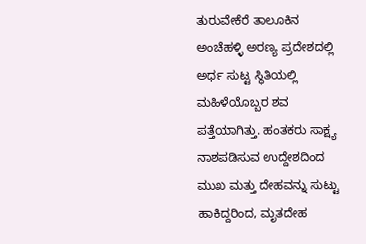ತುರುವೇಕೆರೆ ತಾಲೂಕಿನ ಅಂಚೆಹಳ್ಳಿ ಅರಣ್ಯ ಪ್ರದೇಶದಲ್ಲಿ ಅರ್ಧ ಸುಟ್ಟ ಸ್ಥಿತಿಯಲ್ಲಿ ಮಹಿಳೆಯೊಬ್ಬರ ಶವ ಪತ್ತೆಯಾಗಿತ್ತು. ಹಂತಕರು ಸಾಕ್ಷ್ಯ ನಾಶಪಡಿಸುವ ಉದ್ದೇಶದಿಂದ ಮುಖ ಮತ್ತು ದೇಹವನ್ನು ಸುಟ್ಟು ಹಾಕಿದ್ದರಿಂದ, ಮೃತದೇಹ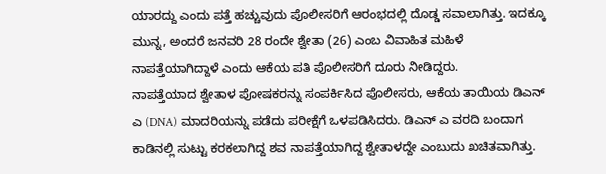ಯಾರದ್ದು ಎಂದು ಪತ್ತೆ ಹಚ್ಚುವುದು ಪೊಲೀಸರಿಗೆ ಆರಂಭದಲ್ಲಿ ದೊಡ್ಡ ಸವಾಲಾಗಿತ್ತು. ಇದಕ್ಕೂ ಮುನ್ನ, ಅಂದರೆ ಜನವರಿ 28 ರಂದೇ ಶ್ವೇತಾ (26) ಎಂಬ ವಿವಾಹಿತ ಮಹಿಳೆ ನಾಪತ್ತೆಯಾಗಿದ್ದಾಳೆ ಎಂದು ಆಕೆಯ ಪತಿ ಪೊಲೀಸರಿಗೆ ದೂರು ನೀಡಿದ್ದರು.
ನಾಪತ್ತೆಯಾದ ಶ್ವೇತಾಳ ಪೋಷಕರನ್ನು ಸಂಪರ್ಕಿಸಿದ ಪೊಲೀಸರು, ಆಕೆಯ ತಾಯಿಯ ಡಿಎನ್ ಎ (DNA) ಮಾದರಿಯನ್ನು ಪಡೆದು ಪರೀಕ್ಷೆಗೆ ಒಳಪಡಿಸಿದರು. ಡಿಎನ್ ಎ ವರದಿ ಬಂದಾಗ ಕಾಡಿನಲ್ಲಿ ಸುಟ್ಟು ಕರಕಲಾಗಿದ್ದ ಶವ ನಾಪತ್ತೆಯಾಗಿದ್ದ ಶ್ವೇತಾಳದ್ದೇ ಎಂಬುದು ಖಚಿತವಾಗಿತ್ತು.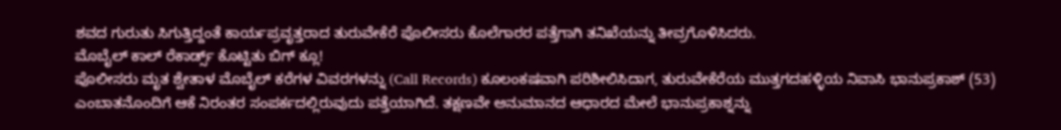ಶವದ ಗುರುತು ಸಿಗುತ್ತಿದ್ದಂತೆ ಕಾರ್ಯಪ್ರವೃತ್ತರಾದ ತುರುವೇಕೆರೆ ಪೊಲೀಸರು ಕೊಲೆಗಾರರ ಪತ್ತೆಗಾಗಿ ತನಿಖೆಯನ್ನು ತೀವ್ರಗೊಳಿಸಿದರು.
ಮೊಬೈಲ್ ಕಾಲ್ ರೆಕಾರ್ಡ್ಸ್ ಕೊಟ್ಟಿತು ಬಿಗ್ ಕ್ಲೂ!
ಪೊಲೀಸರು ಮೃತ ಶ್ವೇತಾಳ ಮೊಬೈಲ್ ಕರೆಗಳ ವಿವರಗಳನ್ನು (Call Records) ಕೂಲಂಕಷವಾಗಿ ಪರಿಶೀಲಿಸಿದಾಗ, ತುರುವೇಕೆರೆಯ ಮುತ್ತಗದಹಳ್ಳಿಯ ನಿವಾಸಿ ಭಾನುಪ್ರಕಾಶ್ (53) ಎಂಬಾತನೊಂದಿಗೆ ಆಕೆ ನಿರಂತರ ಸಂಪರ್ಕದಲ್ಲಿರುವುದು ಪತ್ತೆಯಾಗಿದೆ. ತಕ್ಷಣವೇ ಅನುಮಾನದ ಆಧಾರದ ಮೇಲೆ ಭಾನುಪ್ರಕಾಶ್ನನ್ನು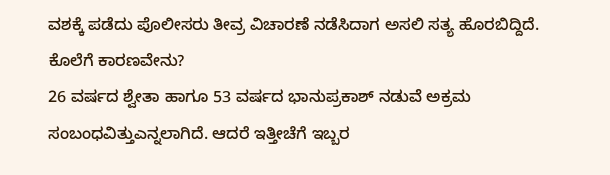ವಶಕ್ಕೆ ಪಡೆದು ಪೊಲೀಸರು ತೀವ್ರ ವಿಚಾರಣೆ ನಡೆಸಿದಾಗ ಅಸಲಿ ಸತ್ಯ ಹೊರಬಿದ್ದಿದೆ.
ಕೊಲೆಗೆ ಕಾರಣವೇನು?
26 ವರ್ಷದ ಶ್ವೇತಾ ಹಾಗೂ 53 ವರ್ಷದ ಭಾನುಪ್ರಕಾಶ್ ನಡುವೆ ಅಕ್ರಮ ಸಂಬಂಧವಿತ್ತುಎನ್ನಲಾಗಿದೆ. ಆದರೆ ಇತ್ತೀಚೆಗೆ ಇಬ್ಬರ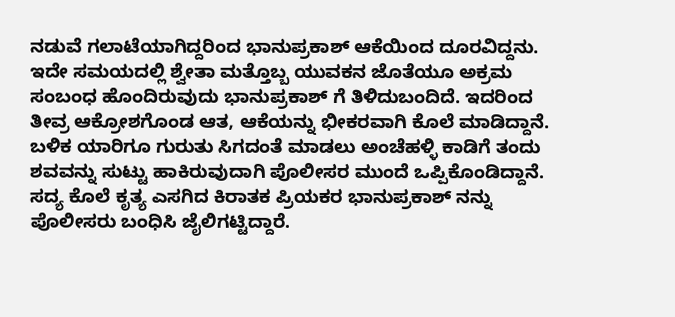ನಡುವೆ ಗಲಾಟೆಯಾಗಿದ್ದರಿಂದ ಭಾನುಪ್ರಕಾಶ್ ಆಕೆಯಿಂದ ದೂರವಿದ್ದನು. ಇದೇ ಸಮಯದಲ್ಲಿ ಶ್ವೇತಾ ಮತ್ತೊಬ್ಬ ಯುವಕನ ಜೊತೆಯೂ ಅಕ್ರಮ ಸಂಬಂಧ ಹೊಂದಿರುವುದು ಭಾನುಪ್ರಕಾಶ್ ಗೆ ತಿಳಿದುಬಂದಿದೆ. ಇದರಿಂದ ತೀವ್ರ ಆಕ್ರೋಶಗೊಂಡ ಆತ, ಆಕೆಯನ್ನು ಭೀಕರವಾಗಿ ಕೊಲೆ ಮಾಡಿದ್ದಾನೆ. ಬಳಿಕ ಯಾರಿಗೂ ಗುರುತು ಸಿಗದಂತೆ ಮಾಡಲು ಅಂಚೆಹಳ್ಳಿ ಕಾಡಿಗೆ ತಂದು ಶವವನ್ನು ಸುಟ್ಟು ಹಾಕಿರುವುದಾಗಿ ಪೊಲೀಸರ ಮುಂದೆ ಒಪ್ಪಿಕೊಂಡಿದ್ದಾನೆ.
ಸದ್ಯ ಕೊಲೆ ಕೃತ್ಯ ಎಸಗಿದ ಕಿರಾತಕ ಪ್ರಿಯಕರ ಭಾನುಪ್ರಕಾಶ್ ನನ್ನು ಪೊಲೀಸರು ಬಂಧಿಸಿ ಜೈಲಿಗಟ್ಟಿದ್ದಾರೆ.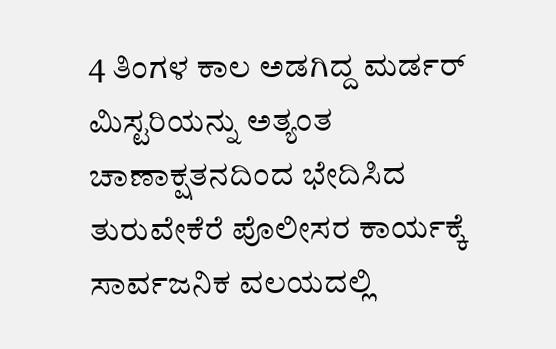4 ತಿಂಗಳ ಕಾಲ ಅಡಗಿದ್ದ ಮರ್ಡರ್ ಮಿಸ್ಟರಿಯನ್ನು ಅತ್ಯಂತ ಚಾಣಾಕ್ಷತನದಿಂದ ಭೇದಿಸಿದ ತುರುವೇಕೆರೆ ಪೊಲೀಸರ ಕಾರ್ಯಕ್ಕೆ ಸಾರ್ವಜನಿಕ ವಲಯದಲ್ಲಿ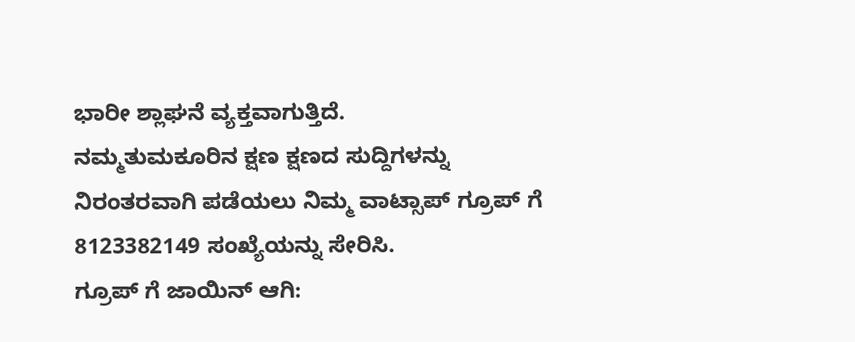ಭಾರೀ ಶ್ಲಾಘನೆ ವ್ಯಕ್ತವಾಗುತ್ತಿದೆ.
ನಮ್ಮತುಮಕೂರಿನ ಕ್ಷಣ ಕ್ಷಣದ ಸುದ್ದಿಗಳನ್ನು ನಿರಂತರವಾಗಿ ಪಡೆಯಲು ನಿಮ್ಮ ವಾಟ್ಸಾಪ್ ಗ್ರೂಪ್ ಗೆ 8123382149 ಸಂಖ್ಯೆಯನ್ನು ಸೇರಿಸಿ.
ಗ್ರೂಪ್ ಗೆ ಜಾಯಿನ್ ಆಗಿ: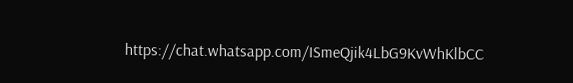https://chat.whatsapp.com/ISmeQjik4LbG9KvWhKlbCC